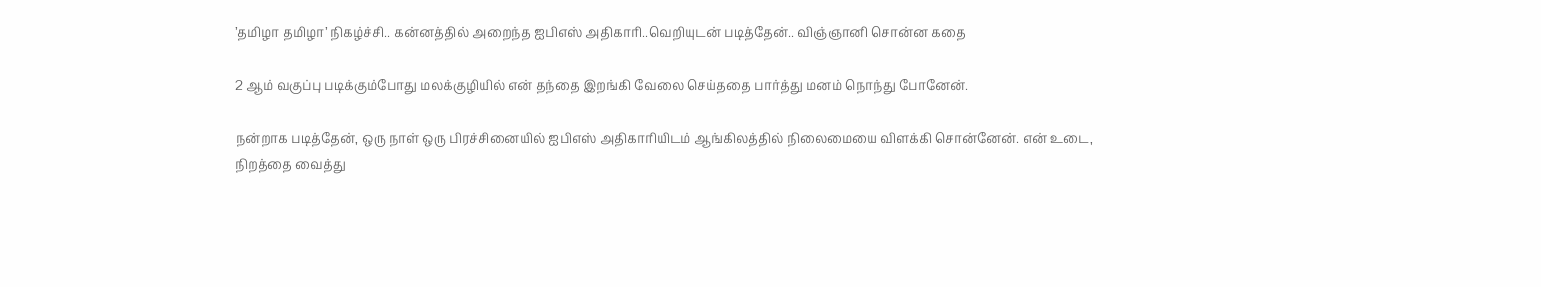’தமிழா தமிழா’ நிகழ்ச்சி.. கன்னத்தில் அறைந்த ஐபிஎஸ் அதிகாரி..வெறியுடன் படித்தேன்.. விஞ்ஞானி சொன்ன கதை

2 ஆம் வகுப்பு படிக்கும்போது மலக்குழியில் என் தந்தை இறங்கி வேலை செய்ததை பார்த்து மனம் நொந்து போனேன்.

நன்றாக படித்தேன், ஒரு நாள் ஒரு பிரச்சினையில் ஐபிஎஸ் அதிகாரியிடம் ஆங்கிலத்தில் நிலைமையை விளக்கி சொன்னேன். என் உடை, நிறத்தை வைத்து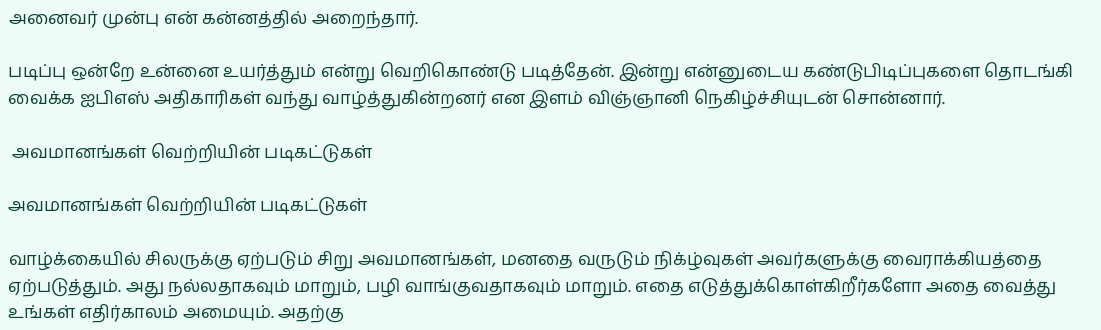அனைவர் முன்பு என் கன்னத்தில் அறைந்தார்.

படிப்பு ஒன்றே உன்னை உயர்த்தும் என்று வெறிகொண்டு படித்தேன். இன்று என்னுடைய கண்டுபிடிப்புகளை தொடங்கி வைக்க ஐபிஎஸ் அதிகாரிகள் வந்து வாழ்த்துகின்றனர் என இளம் விஞ்ஞானி நெகிழ்ச்சியுடன் சொன்னார்.

 அவமானங்கள் வெற்றியின் படிகட்டுகள்

அவமானங்கள் வெற்றியின் படிகட்டுகள்

வாழ்க்கையில் சிலருக்கு ஏற்படும் சிறு அவமானங்கள், மனதை வருடும் நிக்ழ்வுகள் அவர்களுக்கு வைராக்கியத்தை ஏற்படுத்தும். அது நல்லதாகவும் மாறும், பழி வாங்குவதாகவும் மாறும். எதை எடுத்துக்கொள்கிறீர்களோ அதை வைத்து உங்கள் எதிர்காலம் அமையும். அதற்கு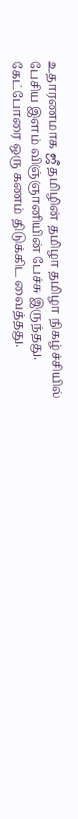உதாரணமாக ஜீ தமிழின் தமிழா தமிழா நிகழ்ச்சியில் பேசிய இளம் விஞ்ஞானியின் பேச்சு இருந்தது. கேட்போரை ஒரு கணம் திடுக்கிட வைத்தது.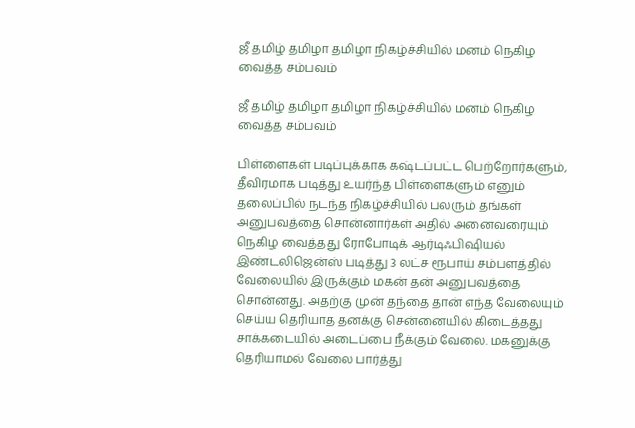ஜீ தமிழ் தமிழா தமிழா நிகழ்ச்சியில் மனம் நெகிழ வைத்த சம்பவம்

ஜீ தமிழ் தமிழா தமிழா நிகழ்ச்சியில் மனம் நெகிழ வைத்த சம்பவம்

பிள்ளைகள் படிப்புக்காக கஷ்டப்பட்ட பெற்றோர்களும், தீவிரமாக படித்து உயர்ந்த பிள்ளைகளும் எனும் தலைப்பில் நடந்த நிகழ்ச்சியில் பலரும் தங்கள் அனுபவத்தை சொன்னார்கள் அதில் அனைவரையும் நெகிழ வைத்தது ரோபோடிக் ஆர்டிஃபிஷியல் இண்டலிஜென்ஸ் படித்து 3 லட்ச ரூபாய் சம்பளத்தில் வேலையில் இருக்கும் மகன் தன் அனுபவத்தை சொன்னது. அதற்கு முன் தந்தை தான் எந்த வேலையும் செய்ய தெரியாத தனக்கு சென்னையில் கிடைத்தது சாக்கடையில் அடைப்பை நீக்கும் வேலை. மகனுக்கு தெரியாமல் வேலை பார்த்து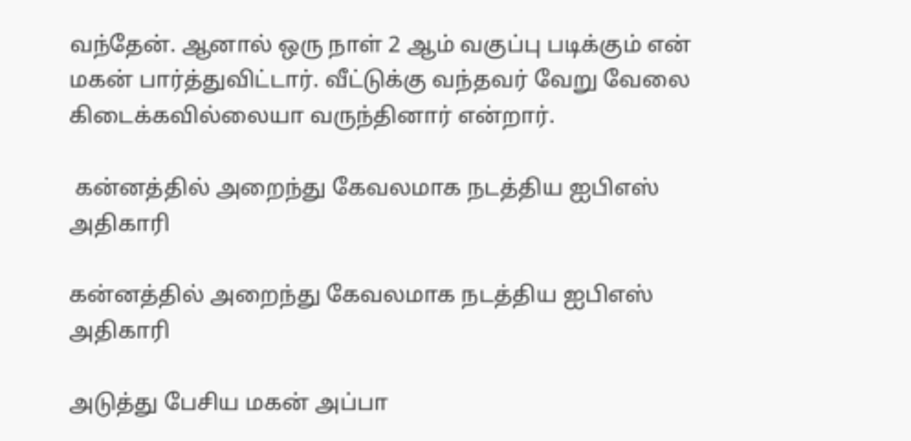வந்தேன். ஆனால் ஒரு நாள் 2 ஆம் வகுப்பு படிக்கும் என் மகன் பார்த்துவிட்டார். வீட்டுக்கு வந்தவர் வேறு வேலை கிடைக்கவில்லையா வருந்தினார் என்றார்.

 கன்னத்தில் அறைந்து கேவலமாக நடத்திய ஐபிஎஸ் அதிகாரி

கன்னத்தில் அறைந்து கேவலமாக நடத்திய ஐபிஎஸ் அதிகாரி

அடுத்து பேசிய மகன் அப்பா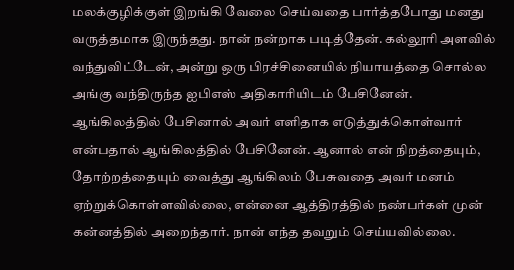மலக்குழிக்குள் இறங்கி வேலை செய்வதை பார்த்தபோது மனது வருத்தமாக இருந்தது. நான் நன்றாக படித்தேன். கல்லூரி அளவில் வந்துவிட்டேன், அன்று ஒரு பிரச்சினையில் நியாயத்தை சொல்ல அங்கு வந்திருந்த ஐபிஎஸ் அதிகாரியிடம் பேசினேன். ஆங்கிலத்தில் பேசினால் அவர் எளிதாக எடுத்துக்கொள்வார் என்பதால் ஆங்கிலத்தில் பேசினேன். ஆனால் என் நிறத்தையும், தோற்றத்தையும் வைத்து ஆங்கிலம் பேசுவதை அவர் மனம் ஏற்றுக்கொள்ளவில்லை, என்னை ஆத்திரத்தில் நண்பர்கள் முன் கன்னத்தில் அறைந்தார். நான் எந்த தவறும் செய்யவில்லை.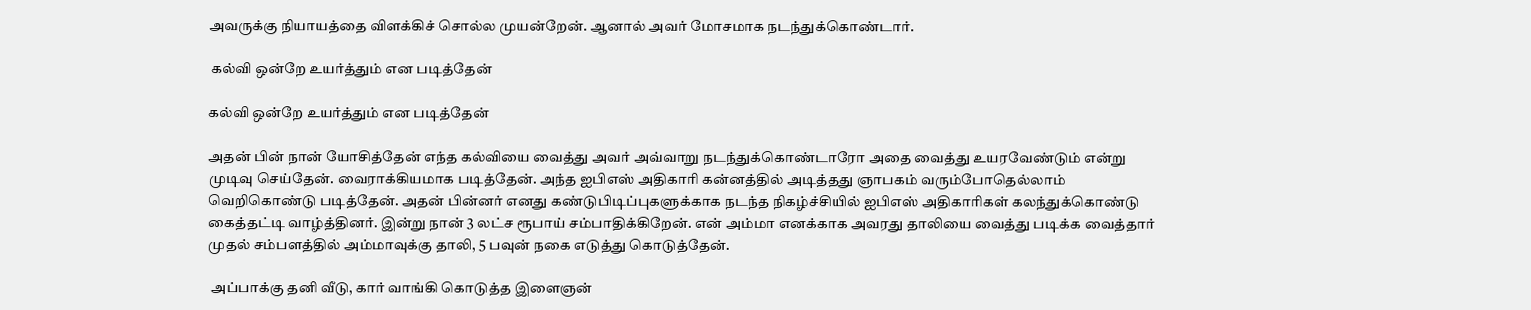அவருக்கு நியாயத்தை விளக்கிச் சொல்ல முயன்றேன். ஆனால் அவர் மோசமாக நடந்துக்கொண்டார்.

 கல்வி ஒன்றே உயர்த்தும் என படித்தேன்

கல்வி ஒன்றே உயர்த்தும் என படித்தேன்

அதன் பின் நான் யோசித்தேன் எந்த கல்வியை வைத்து அவர் அவ்வாறு நடந்துக்கொண்டாரோ அதை வைத்து உயரவேண்டும் என்று முடிவு செய்தேன். வைராக்கியமாக படித்தேன். அந்த ஐபிஎஸ் அதிகாரி கன்னத்தில் அடித்தது ஞாபகம் வரும்போதெல்லாம் வெறிகொண்டு படித்தேன். அதன் பின்னர் எனது கண்டுபிடிப்புகளுக்காக நடந்த நிகழ்ச்சியில் ஐபிஎஸ் அதிகாரிகள் கலந்துக்கொண்டு கைத்தட்டி வாழ்த்தினர். இன்று நான் 3 லட்ச ரூபாய் சம்பாதிக்கிறேன். என் அம்மா எனக்காக அவரது தாலியை வைத்து படிக்க வைத்தார் முதல் சம்பளத்தில் அம்மாவுக்கு தாலி, 5 பவுன் நகை எடுத்து கொடுத்தேன்.

 அப்பாக்கு தனி வீடு, கார் வாங்கி கொடுத்த இளைஞன்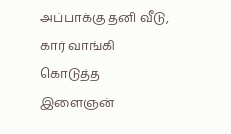அப்பாக்கு தனி வீடு, கார் வாங்கி கொடுத்த இளைஞன்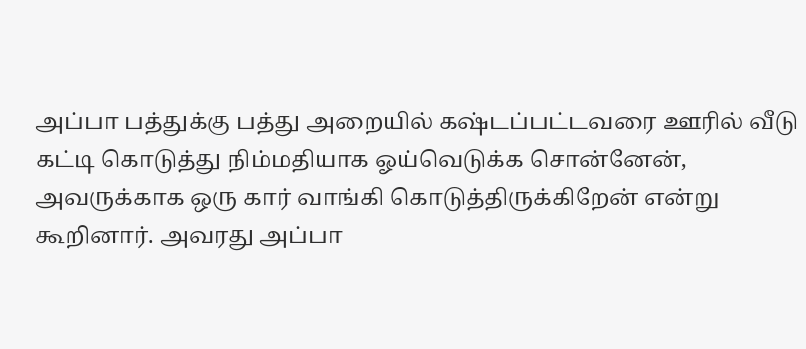அப்பா பத்துக்கு பத்து அறையில் கஷ்டப்பட்டவரை ஊரில் வீடு கட்டி கொடுத்து நிம்மதியாக ஓய்வெடுக்க சொன்னேன், அவருக்காக ஒரு கார் வாங்கி கொடுத்திருக்கிறேன் என்று கூறினார். அவரது அப்பா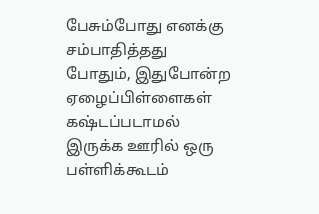பேசும்போது எனக்கு சம்பாதித்தது போதும், இதுபோன்ற ஏழைப்பிள்ளைகள் கஷ்டப்படாமல் இருக்க ஊரில் ஒரு பள்ளிக்கூடம்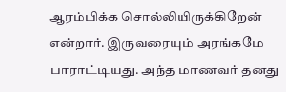ஆரம்பிக்க சொல்லியிருக்கிறேன் என்றார். இருவரையும் அரங்கமே பாராட்டியது. அந்த மாணவர் தனது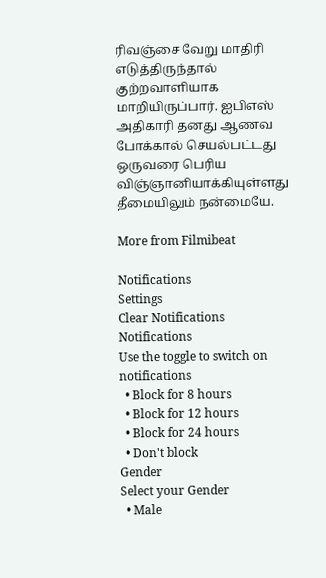ரிவஞ்சை வேறு மாதிரி எடுத்திருந்தால் குற்றவாளியாக மாறியிருப்பார். ஐபிஎஸ் அதிகாரி தனது ஆணவ போக்கால் செயல்பட்டது ஒருவரை பெரிய விஞ்ஞானியாக்கியுள்ளது தீமையிலும் நன்மையே.

More from Filmibeat

Notifications
Settings
Clear Notifications
Notifications
Use the toggle to switch on notifications
  • Block for 8 hours
  • Block for 12 hours
  • Block for 24 hours
  • Don't block
Gender
Select your Gender
  • Male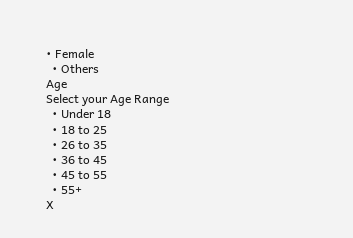• Female
  • Others
Age
Select your Age Range
  • Under 18
  • 18 to 25
  • 26 to 35
  • 36 to 45
  • 45 to 55
  • 55+
X